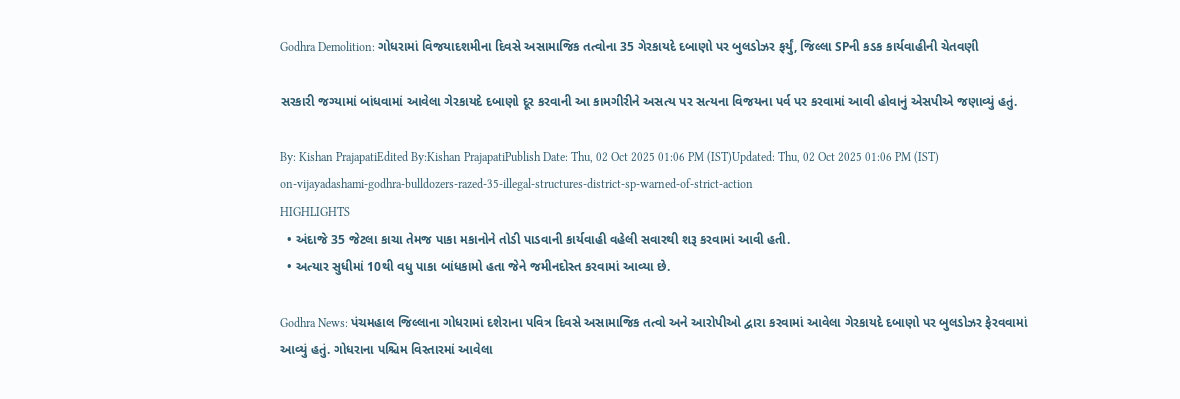Godhra Demolition: ગોધરામાં વિજયાદશમીના દિવસે અસામાજિક તત્વોના 35 ગેરકાયદે દબાણો પર બુલડોઝર ફર્યું, જિલ્લા SPની કડક કાર્યવાહીની ચેતવણી

સરકારી જગ્યામાં બાંધવામાં આવેલા ગેરકાયદે દબાણો દૂર કરવાની આ કામગીરીને અસત્ય પર સત્યના વિજયના પર્વ પર કરવામાં આવી હોવાનું એસપીએ જણાવ્યું હતું.

By: Kishan PrajapatiEdited By:Kishan PrajapatiPublish Date: Thu, 02 Oct 2025 01:06 PM (IST)Updated: Thu, 02 Oct 2025 01:06 PM (IST)
on-vijayadashami-godhra-bulldozers-razed-35-illegal-structures-district-sp-warned-of-strict-action
HIGHLIGHTS
  • અંદાજે 35 જેટલા કાચા તેમજ પાકા મકાનોને તોડી પાડવાની કાર્યવાહી વહેલી સવારથી શરૂ કરવામાં આવી હતી.
  • અત્યાર સુધીમાં 10થી વધુ પાકા બાંધકામો હતા જેને જમીનદોસ્ત કરવામાં આવ્યા છે.

Godhra News: પંચમહાલ જિલ્લાના ગોધરામાં દશેરાના પવિત્ર દિવસે અસામાજિક તત્વો અને આરોપીઓ દ્વારા કરવામાં આવેલા ગેરકાયદે દબાણો પર બુલડોઝર ફેરવવામાં આવ્યું હતું. ગોધરાના પશ્ચિમ વિસ્તારમાં આવેલા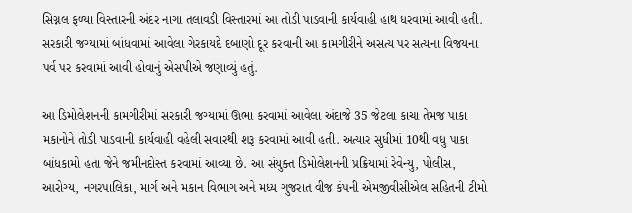સિગ્નલ ફળ્યા વિસ્તારની અંદર નાગા તલાવડી વિસ્તારમાં આ તોડી પાડવાની કાર્યવાહી હાથ ધરવામાં આવી હતી. સરકારી જગ્યામાં બાંધવામાં આવેલા ગેરકાયદે દબાણો દૂર કરવાની આ કામગીરીને અસત્ય પર સત્યના વિજયના પર્વ પર કરવામાં આવી હોવાનું એસપીએ જણાવ્યું હતું.

આ ડિમોલેશનની કામગીરીમાં સરકારી જગ્યામાં ઊભા કરવામાં આવેલા અંદાજે 35 જેટલા કાચા તેમજ પાકા મકાનોને તોડી પાડવાની કાર્યવાહી વહેલી સવારથી શરૂ કરવામાં આવી હતી. અત્યાર સુધીમાં 10થી વધુ પાકા બાંધકામો હતા જેને જમીનદોસ્ત કરવામાં આવ્યા છે. આ સંયુક્ત ડિમોલેશનની પ્રક્રિયામાં રેવેન્યુ, પોલીસ, આરોગ્ય, નગરપાલિકા, માર્ગ અને મકાન વિભાગ અને મધ્ય ગુજરાત વીજ કંપની એમજીવીસીએલ સહિતની ટીમો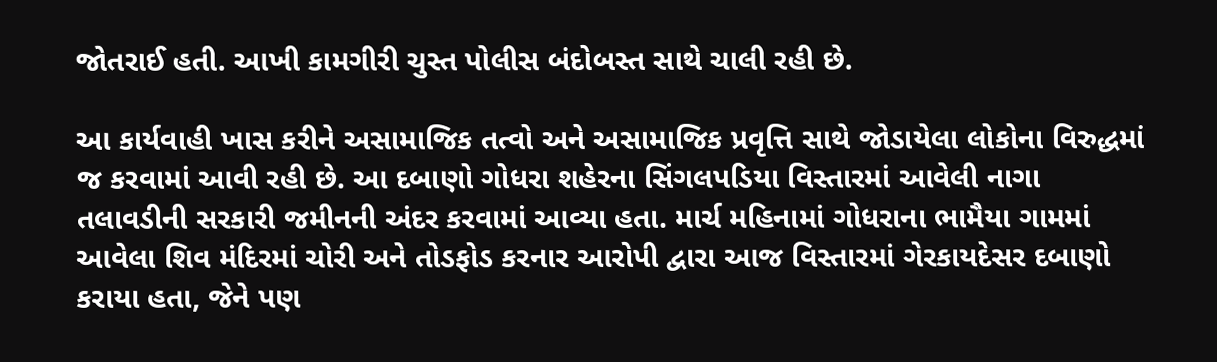જોતરાઈ હતી. આખી કામગીરી ચુસ્ત પોલીસ બંદોબસ્ત સાથે ચાલી રહી છે.

આ કાર્યવાહી ખાસ કરીને અસામાજિક તત્વો અને અસામાજિક પ્રવૃત્તિ સાથે જોડાયેલા લોકોના વિરુદ્ધમાં જ કરવામાં આવી રહી છે. આ દબાણો ગોધરા શહેરના સિંગલપડિયા વિસ્તારમાં આવેલી નાગા તલાવડીની સરકારી જમીનની અંદર કરવામાં આવ્યા હતા. માર્ચ મહિનામાં ગોધરાના ભામૈયા ગામમાં આવેલા શિવ મંદિરમાં ચોરી અને તોડફોડ કરનાર આરોપી દ્વારા આજ વિસ્તારમાં ગેરકાયદેસર દબાણો કરાયા હતા, જેને પણ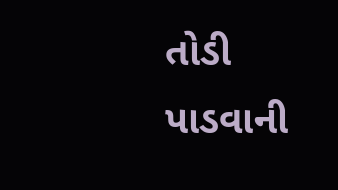તોડી પાડવાની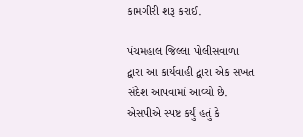કામગીરી શરૂ કરાઈ.

પંચમહાલ જિલ્લા પોલીસવાળા દ્વારા આ કાર્યવાહી દ્વારા એક સખત સંદેશ આપવામાં આવ્યો છે. એસપીએ સ્પષ્ટ કર્યું હતું કે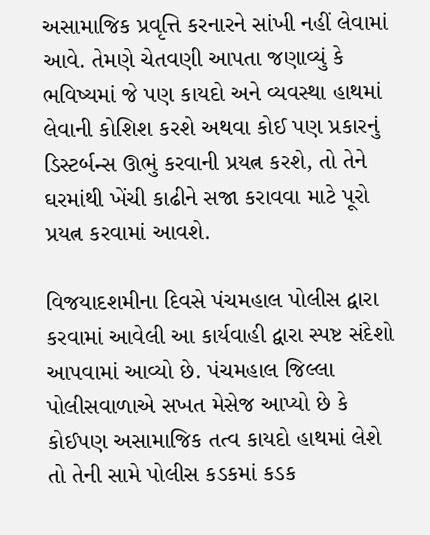અસામાજિક પ્રવૃત્તિ કરનારને સાંખી નહીં લેવામાં આવે. તેમણે ચેતવણી આપતા જણાવ્યું કે ભવિષ્યમાં જે પણ કાયદો અને વ્યવસ્થા હાથમાં લેવાની કોશિશ કરશે અથવા કોઈ પણ પ્રકારનું ડિસ્ટર્બન્સ ઊભું કરવાની પ્રયત્ન કરશે, તો તેને ઘરમાંથી ખેંચી કાઢીને સજા કરાવવા માટે પૂરો પ્રયત્ન કરવામાં આવશે.

વિજયાદશમીના દિવસે પંચમહાલ પોલીસ દ્વારા કરવામાં આવેલી આ કાર્યવાહી દ્વારા સ્પષ્ટ સંદેશો આપવામાં આવ્યો છે. પંચમહાલ જિલ્લા પોલીસવાળાએ સખત મેસેજ આપ્યો છે કે કોઈપણ અસામાજિક તત્વ કાયદો હાથમાં લેશે તો તેની સામે પોલીસ કડકમાં કડક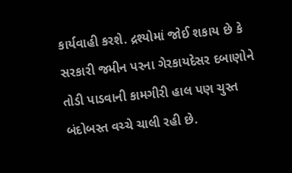કાર્યવાહી કરશે. દ્રશ્યોમાં જોઈ શકાય છે કે સરકારી જમીન પરના ગેરકાયદેસર દબાણોને તોડી પાડવાની કામગીરી હાલ પણ ચુસ્ત બંદોબસ્ત વચ્ચે ચાલી રહી છે.